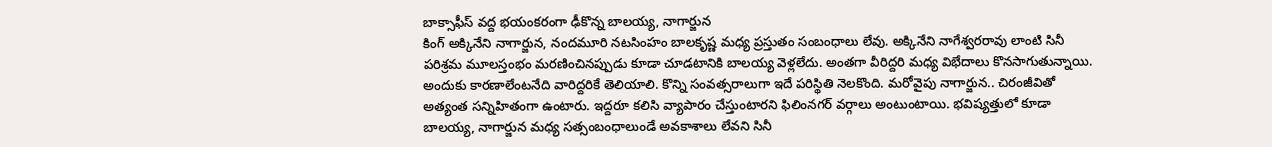బాక్సాఫీస్ వద్ద భయంకరంగా ఢీకొన్న బాలయ్య, నాగార్జున
కింగ్ అక్కినేని నాగార్జున, నందమూరి నటసింహం బాలకృష్ణ మధ్య ప్రస్తుతం సంబంధాలు లేవు. అక్కినేని నాగేశ్వరరావు లాంటి సినీ పరిశ్రమ మూలస్తంభం మరణించినప్పుడు కూడా చూడటానికి బాలయ్య వెళ్లలేదు. అంతగా వీరిద్దరి మధ్య విభేదాలు కొనసాగుతున్నాయి. అందుకు కారణాలేంటనేది వారిద్దరికే తెలియాలి. కొన్ని సంవత్సరాలుగా ఇదే పరిస్థితి నెలకొంది. మరోవైపు నాగార్జున.. చిరంజీవితో అత్యంత సన్నిహితంగా ఉంటారు. ఇద్దరూ కలిసి వ్యాపారం చేస్తుంటారని ఫిలింనగర్ వర్గాలు అంటుంటాయి. భవిష్యత్తులో కూడా బాలయ్య, నాగార్జున మధ్య సత్సంబంధాలుండే అవకాశాలు లేవని సినీ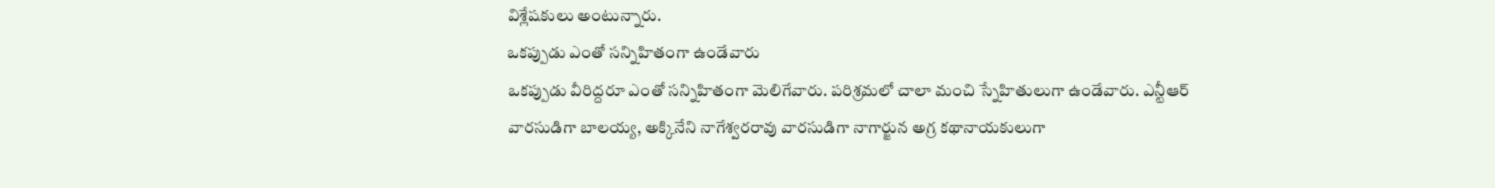విశ్లేషకులు అంటున్నారు.
ఒకప్పుడు ఎంతో సన్నిహితంగా ఉండేవారు
ఒకప్పుడు వీరిద్దరూ ఎంతో సన్నిహితంగా మెలిగేవారు. పరిశ్రమలో చాలా మంచి స్నేహితులుగా ఉండేవారు. ఎన్టీఆర్ వారసుడిగా బాలయ్య, అక్కినేని నాగేశ్వరరావు వారసుడిగా నాగార్జున అగ్ర కథానాయకులుగా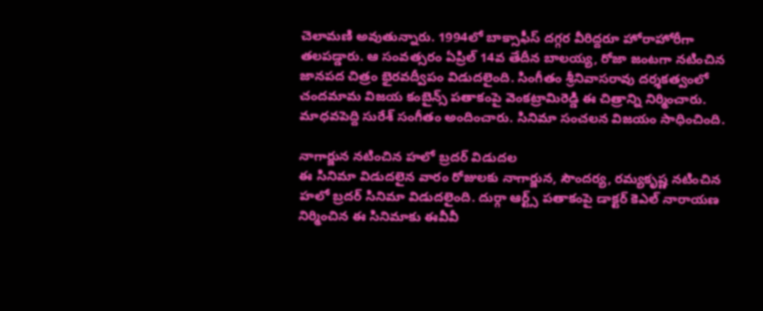చెలామణి అవుతున్నారు. 1994లో బాక్సాఫీస్ దగ్గర వీరిద్దరూ హోరాహోరీగా తలపడ్డారు. ఆ సంవత్సరం ఏప్రిల్ 14వ తేదీన బాలయ్య, రోజా జంటగా నటించిన జానపద చిత్రం భైరవద్వీపం విడుదలైంది. సింగీతం శ్రీనివాసరావు దర్శకత్వంలో చందమామ విజయ కంబైన్స్ పతాకంపై వెంకట్రామిరెడ్డి ఈ చిత్రాన్ని నిర్మించారు. మాధవపెద్ది సురేశ్ సంగీతం అందించారు. సినిమా సంచలన విజయం సాధించింది.

నాగార్జున నటించిన హలో బ్రదర్ విడుదల
ఈ సినిమా విడుదలైన వారం రోజులకు నాగార్జున, సౌందర్య, రమ్యకృష్ణ నటించిన హలో బ్రదర్ సినిమా విడుదలైంది. దుర్గా ఆర్ట్స్ పతాకంపై డాక్టర్ కెఎల్ నారాయణ నిర్మించిన ఈ సినిమాకు ఈవీవీ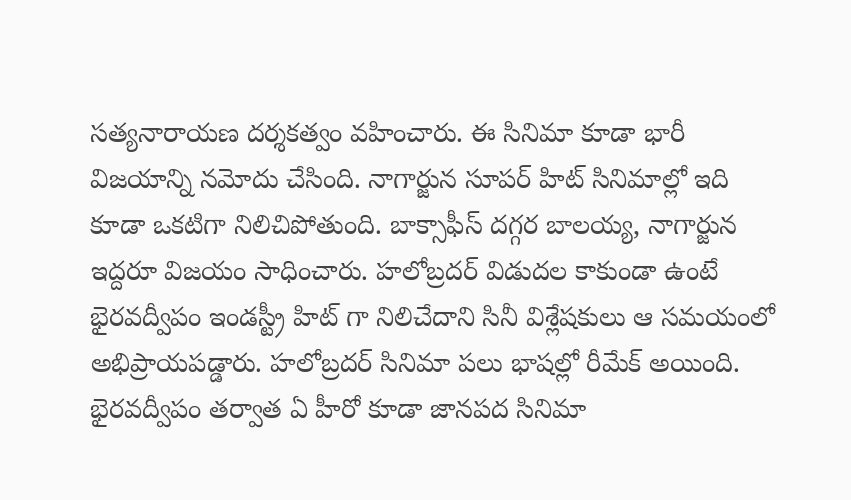సత్యనారాయణ దర్శకత్వం వహించారు. ఈ సినిమా కూడా భారీ విజయాన్ని నమోదు చేసింది. నాగార్జున సూపర్ హిట్ సినిమాల్లో ఇది కూడా ఒకటిగా నిలిచిపోతుంది. బాక్సాఫీస్ దగ్గర బాలయ్య, నాగార్జున ఇద్దరూ విజయం సాధించారు. హలోబ్రదర్ విడుదల కాకుండా ఉంటే భైరవద్వీపం ఇండస్ట్రీ హిట్ గా నిలిచేదాని సినీ విశ్లేషకులు ఆ సమయంలో అభిప్రాయపడ్డారు. హలోబ్రదర్ సినిమా పలు భాషల్లో రీమేక్ అయింది. భైరవద్వీపం తర్వాత ఏ హీరో కూడా జానపద సినిమా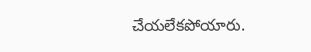చేయలేకపోయారు.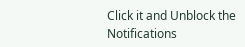Click it and Unblock the Notifications